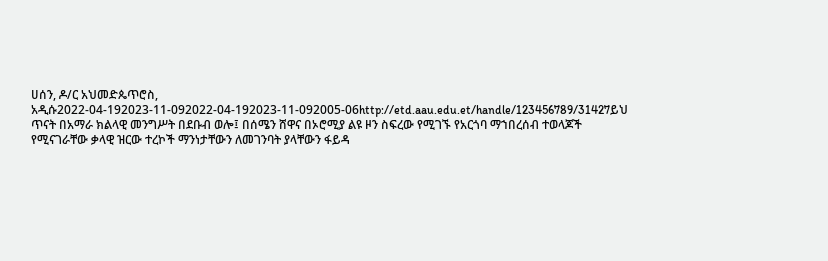ሀሰን, ዶ/ር አህመድጴጥሮስ, አዲሱ2022-04-192023-11-092022-04-192023-11-092005-06http://etd.aau.edu.et/handle/123456789/31427ይህ ጥናት በአማራ ክልላዊ መንግሥት በደቡብ ወሎ፤ በሰሜን ሸዋና በኦሮሚያ ልዩ ዞን ስፍረው የሚገኙ የአርጎባ ማኀበረሰብ ተወላጆች የሚናገራቸው ቃላዊ ዝርው ተረኮች ማንነታቸውን ለመገንባት ያላቸውን ፋይዳ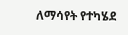ለማሳየት የተካሄደ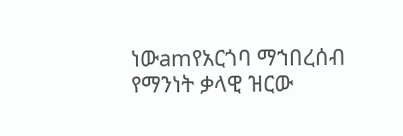ነውamየአርጎባ ማኀበረሰብ የማንነት ቃላዊ ዝርው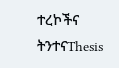ተረኮችና ትንተናThesis